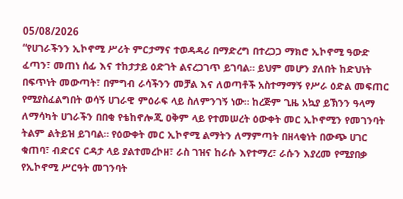05/08/2026
“የሀገራችንን ኢኮኖሚ ሥሪት ምርታማና ተወዳዳሪ በማድረግ በተረጋጋ ማክሮ ኢኮኖሚ ዓውድ ፈጣን፣ መጠነ ሰፊ እና ተከታታይ ዕድገት ልናረጋገጥ ይገባል። ይህም መሆን ያለበት ከድህነት በፍጥነት መውጣት፣ በምግብ ራሳችንን መቻል እና ለወጣቶች አስተማማኝ የሥራ ዕድል መፍጠር የሚያስፈልግበት ወሳኝ ሀገራዊ ምዕራፍ ላይ ስለምንገኝ ነው። ከረጅም ጊዜ አኳያ ይኽንን ዓላማ ለማሳካት ሀገራችን በበቂ የቴከኖሎጂ ዐቅም ላይ የተመሠረት ዕውቀት መር ኢኮኖሚን የመገንባት ትልም ልትይዝ ይገባል። የዕውቀት መር ኢኮኖሚ ልማትን ለማምጣት በዘላቂነት በውጭ ሀገር ቁጠባ፣ ብድርና ርዳታ ላይ ያልተመረኮዘ፣ ራስ ገዝና ከራሱ እየተማረ፣ ራሱን እያረመ የሚያበቃ የኢኮኖሚ ሥርዓት መገንባት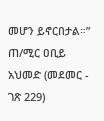መሆን ይኖርበታል።”
ጠ/ሚር ዐቢይ አህመድ (መደመር - ገጽ 229)